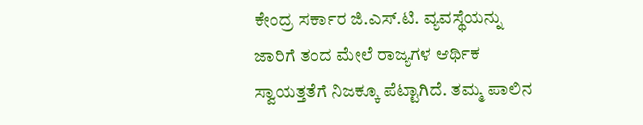ಕೇಂದ್ರ ಸರ್ಕಾರ ಜಿ.ಎಸ್.ಟಿ. ವ್ಯವಸ್ಥೆಯನ್ನು ಜಾರಿಗೆ ತಂದ ಮೇಲೆ ರಾಜ್ಯಗಳ ಆರ್ಥಿಕ ಸ್ವಾಯತ್ತತೆಗೆ ನಿಜಕ್ಕೂ ಪೆಟ್ಟಾಗಿದೆ. ತಮ್ಮ ಪಾಲಿನ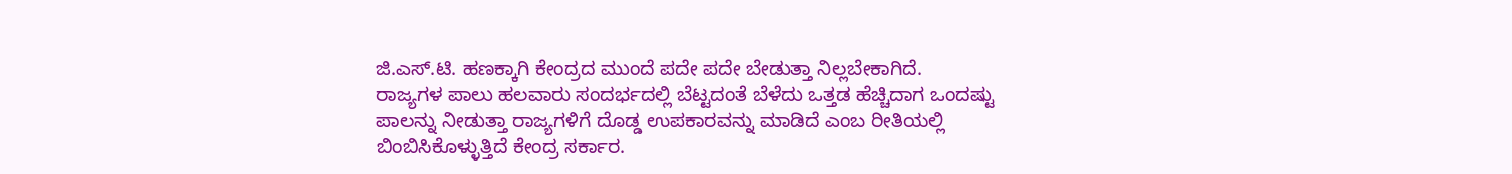ಜಿ.ಎಸ್.ಟಿ. ಹಣಕ್ಕಾಗಿ ಕೇಂದ್ರದ ಮುಂದೆ ಪದೇ ಪದೇ ಬೇಡುತ್ತಾ ನಿಲ್ಲಬೇಕಾಗಿದೆ.
ರಾಜ್ಯಗಳ ಪಾಲು ಹಲವಾರು ಸಂದರ್ಭದಲ್ಲಿ ಬೆಟ್ಟದಂತೆ ಬೆಳೆದು ಒತ್ತಡ ಹೆಚ್ಚಿದಾಗ ಒಂದಷ್ಟು ಪಾಲನ್ನು ನೀಡುತ್ತಾ ರಾಜ್ಯಗಳಿಗೆ ದೊಡ್ಡ ಉಪಕಾರವನ್ನು ಮಾಡಿದೆ ಎಂಬ ರೀತಿಯಲ್ಲಿ ಬಿಂಬಿಸಿಕೊಳ್ಳುತ್ತಿದೆ ಕೇಂದ್ರ ಸರ್ಕಾರ.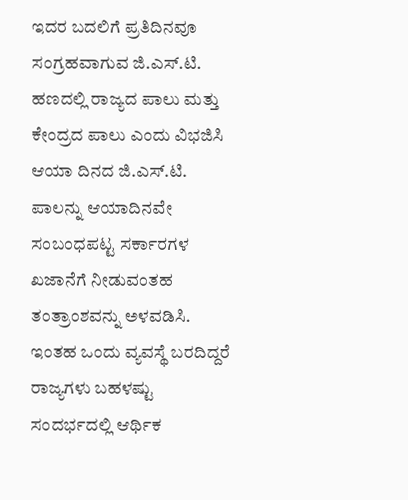ಇದರ ಬದಲಿಗೆ ಪ್ರತಿದಿನವೂ ಸಂಗ್ರಹವಾಗುವ ಜಿ.ಎಸ್.ಟಿ. ಹಣದಲ್ಲಿ ರಾಜ್ಯದ ಪಾಲು ಮತ್ತು ಕೇಂದ್ರದ ಪಾಲು ಎಂದು ವಿಭಜಿಸಿ ಆಯಾ ದಿನದ ಜಿ.ಎಸ್.ಟಿ. ಪಾಲನ್ನು ಆಯಾದಿನವೇ ಸಂಬಂಧಪಟ್ಟ ಸರ್ಕಾರಗಳ ಖಜಾನೆಗೆ ನೀಡುವಂತಹ ತಂತ್ರಾಂಶವನ್ನು ಅಳವಡಿಸಿ. ಇಂತಹ ಒಂದು ವ್ಯವಸ್ಥೆ ಬರದಿದ್ದರೆ ರಾಜ್ಯಗಳು ಬಹಳಷ್ಟು ಸಂದರ್ಭದಲ್ಲಿ ಆರ್ಥಿಕ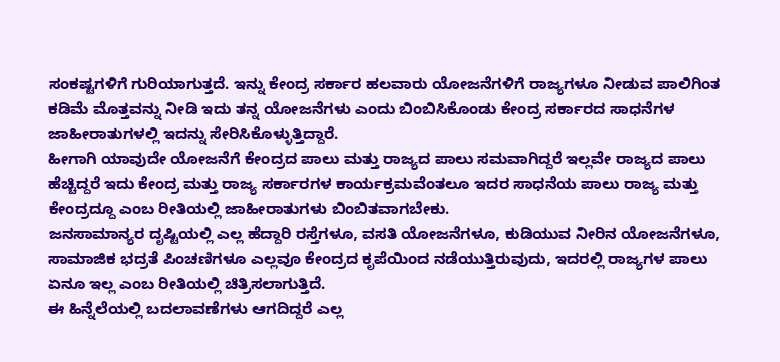ಸಂಕಷ್ಟಗಳಿಗೆ ಗುರಿಯಾಗುತ್ತದೆ. ಇನ್ನು ಕೇಂದ್ರ ಸರ್ಕಾರ ಹಲವಾರು ಯೋಜನೆಗಳಿಗೆ ರಾಜ್ಯಗಳೂ ನೀಡುವ ಪಾಲಿಗಿಂತ ಕಡಿಮೆ ಮೊತ್ತವನ್ನು ನೀಡಿ ಇದು ತನ್ನ ಯೋಜನೆಗಳು ಎಂದು ಬಿಂಬಿಸಿಕೊಂಡು ಕೇಂದ್ರ ಸರ್ಕಾರದ ಸಾಧನೆಗಳ ಜಾಹೀರಾತುಗಳಲ್ಲಿ ಇದನ್ನು ಸೇರಿಸಿಕೊಳ್ಳುತ್ತಿದ್ದಾರೆ.
ಹೀಗಾಗಿ ಯಾವುದೇ ಯೋಜನೆಗೆ ಕೇಂದ್ರದ ಪಾಲು ಮತ್ತು ರಾಜ್ಯದ ಪಾಲು ಸಮವಾಗಿದ್ದರೆ ಇಲ್ಲವೇ ರಾಜ್ಯದ ಪಾಲು ಹೆಚ್ಚಿದ್ದರೆ ಇದು ಕೇಂದ್ರ ಮತ್ತು ರಾಜ್ಯ ಸರ್ಕಾರಗಳ ಕಾರ್ಯಕ್ರಮವೆಂತಲೂ ಇದರ ಸಾಧನೆಯ ಪಾಲು ರಾಜ್ಯ ಮತ್ತು ಕೇಂದ್ರದ್ದೂ ಎಂಬ ರೀತಿಯಲ್ಲಿ ಜಾಹೀರಾತುಗಳು ಬಿಂಬಿತವಾಗಬೇಕು.
ಜನಸಾಮಾನ್ಯರ ದೃಷ್ಟಿಯಲ್ಲಿ ಎಲ್ಲ ಹೆದ್ದಾರಿ ರಸ್ತೆಗಳೂ, ವಸತಿ ಯೋಜನೆಗಳೂ, ಕುಡಿಯುವ ನೀರಿನ ಯೋಜನೆಗಳೂ, ಸಾಮಾಜಿಕ ಭದ್ರತೆ ಪಿಂಚಣಿಗಳೂ ಎಲ್ಲವೂ ಕೇಂದ್ರದ ಕೃಪೆಯಿಂದ ನಡೆಯುತ್ತಿರುವುದು, ಇದರಲ್ಲಿ ರಾಜ್ಯಗಳ ಪಾಲು ಏನೂ ಇಲ್ಲ ಎಂಬ ರೀತಿಯಲ್ಲಿ ಚಿತ್ರಿಸಲಾಗುತ್ತಿದೆ.
ಈ ಹಿನ್ನೆಲೆಯಲ್ಲಿ ಬದಲಾವಣೆಗಳು ಆಗದಿದ್ದರೆ ಎಲ್ಲ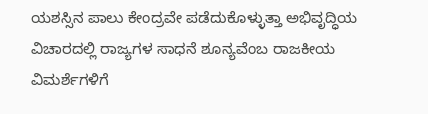ಯಶಸ್ಸಿನ ಪಾಲು ಕೇಂದ್ರವೇ ಪಡೆದುಕೊಳ್ಳುತ್ತಾ ಅಭಿವೃದ್ಧಿಯ ವಿಚಾರದಲ್ಲಿ ರಾಜ್ಯಗಳ ಸಾಧನೆ ಶೂನ್ಯವೆಂಬ ರಾಜಕೀಯ ವಿಮರ್ಶೆಗಳಿಗೆ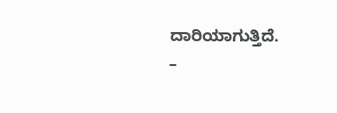ದಾರಿಯಾಗುತ್ತಿದೆ.
–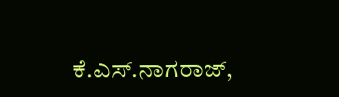ಕೆ.ಎಸ್.ನಾಗರಾಜ್,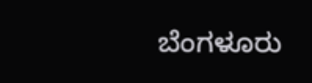ಬೆಂಗಳೂರು